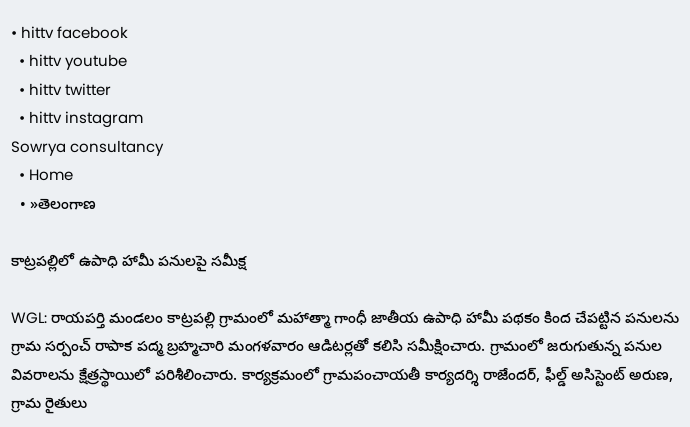• hittv facebook
  • hittv youtube
  • hittv twitter
  • hittv instagram
Sowrya consultancy
  • Home
  • »తెలంగాణ

కాట్రపల్లిలో ఉపాధి హామీ పనులపై సమీక్ష

WGL: రాయపర్తి మండలం కాట్రపల్లి గ్రామంలో మహాత్మా గాంధీ జాతీయ ఉపాధి హామీ పథకం కింద చేపట్టిన పనులను గ్రామ సర్పంచ్ రాపాక పద్మ బ్రహ్మచారి మంగళవారం ఆడిటర్లతో కలిసి సమీక్షించారు. గ్రామంలో జరుగుతున్న పనుల వివరాలను క్షేత్రస్థాయిలో పరిశీలించారు. కార్యక్రమంలో గ్రామపంచాయతీ కార్యదర్శి రాజేందర్, ఫీల్డ్ అసిస్టెంట్ అరుణ, గ్రామ రైతులు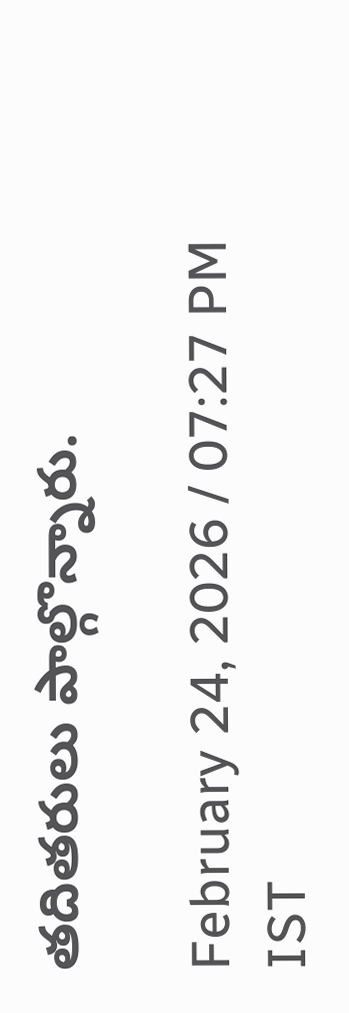తదితరులు పాల్గొన్నారు.

February 24, 2026 / 07:27 PM IST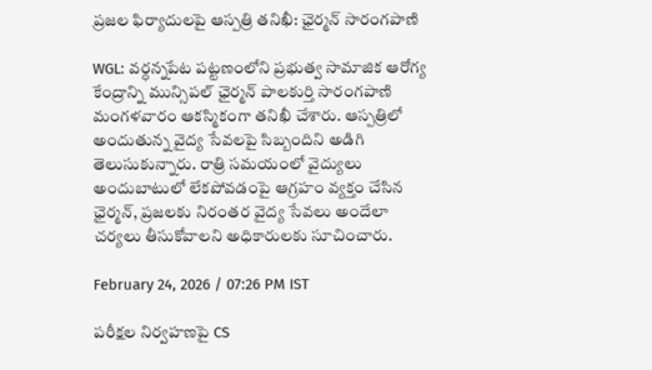ప్రజల ఫిర్యాదులపై ఆస్పత్రి తనిఖీ: ఛైర్మన్ సారంగపాణి

WGL: వర్ధన్నపేట పట్టణంలోని ప్రభుత్వ సామాజిక ఆరోగ్య కేంద్రాన్ని మున్సిపల్ ఛైర్మన్ పాలకుర్తి సారంగపాణి మంగళవారం ఆకస్మికంగా తనిఖీ చేశారు. ఆస్పత్రిలో అందుతున్న వైద్య సేవలపై సిబ్బందిని అడిగి తెలుసుకున్నారు. రాత్రి సమయంలో వైద్యులు అందుబాటులో లేకపోవడంపై ఆగ్రహం వ్యక్తం చేసిన ఛైర్మన్, ప్రజలకు నిరంతర వైద్య సేవలు అందేలా చర్యలు తీసుకోవాలని అధికారులకు సూచించారు.

February 24, 2026 / 07:26 PM IST

పరీక్షల నిర్వహణపై CS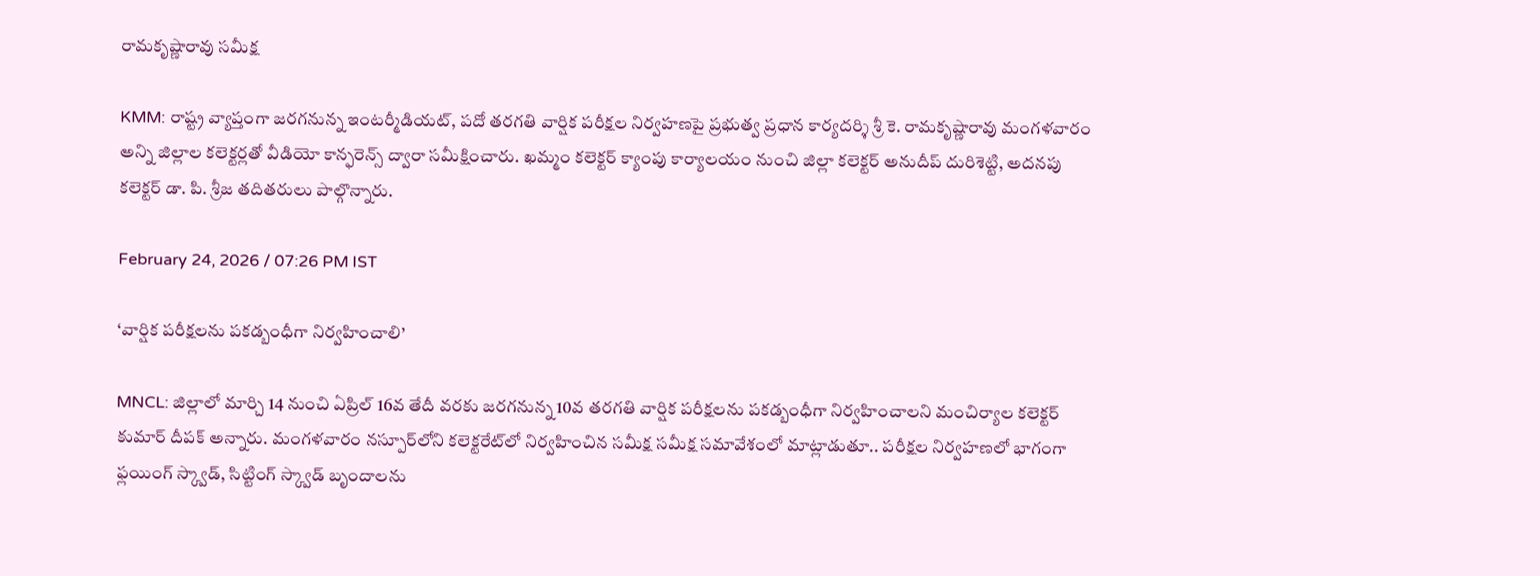రామకృష్ణారావు సమీక్ష

KMM: రాష్ట్ర వ్యాప్తంగా జరగనున్న ఇంటర్మీడియట్, పదో తరగతి వార్షిక పరీక్షల నిర్వహణపై ప్రభుత్వ ప్రధాన కార్యదర్శి శ్రీ కె. రామకృష్ణారావు మంగళవారం అన్ని జిల్లాల కలెక్టర్లతో వీడియో కాన్ఫరెన్స్ ద్వారా సమీక్షించారు. ఖమ్మం కలెక్టర్ క్యాంపు కార్యాలయం నుంచి జిల్లా కలెక్టర్ అనుదీప్ దురిశెట్టి, అదనపు కలెక్టర్ డా. పి. శ్రీజ తదితరులు పాల్గొన్నారు.

February 24, 2026 / 07:26 PM IST

‘వార్షిక పరీక్షలను పకడ్బంధీగా నిర్వహించాలి’

MNCL: జిల్లాలో మార్చి 14 నుంచి ఏప్రిల్ 16వ తేదీ వరకు జరగనున్న 10వ తరగతి వార్షిక పరీక్షలను పకడ్బంధీగా నిర్వహించాలని మంచిర్యాల కలెక్టర్ కుమార్ దీపక్ అన్నారు. మంగళవారం నస్పూర్‌లోని కలెక్టరేట్‌లో నిర్వహించిన సమీక్ష సమీక్ష సమావేశంలో మాట్లాడుతూ.. పరీక్షల నిర్వహణలో భాగంగా ఫ్లయింగ్ స్క్వాడ్, సిట్టింగ్ స్క్వాడ్ బృందాలను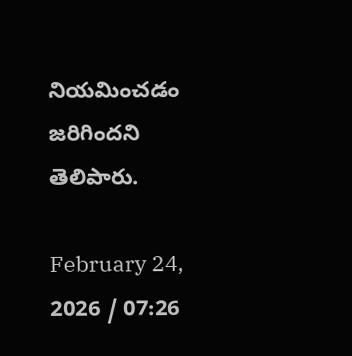నియమించడం జరిగిందని తెలిపారు.

February 24, 2026 / 07:26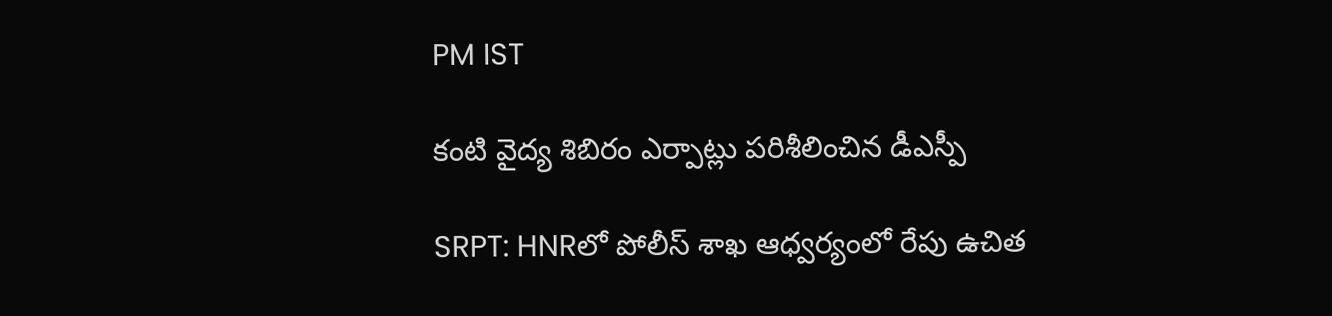PM IST

కంటి వైద్య శిబిరం ఎర్పాట్లు పరిశీలించిన డీఎస్పీ

SRPT: HNRలో పోలీస్ శాఖ ఆధ్వర్యంలో రేపు ఉచిత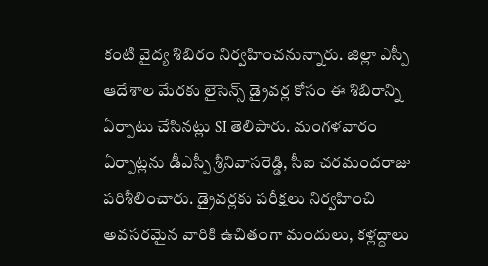కంటి వైద్య శిబిరం నిర్వహించనున్నారు. జిల్లా ఎస్పీ ఆదేశాల మేరకు లైసెన్స్ డ్రైవర్ల కోసం ఈ శిబిరాన్ని ఏర్పాటు చేసినట్లు SI తెలిపారు. మంగళవారం ఏర్పాట్లను డీఎస్పీ శ్రీనివాసరెడ్డి, సీఐ చరమందరాజు పరిశీలించారు. డ్రైవర్లకు పరీక్షలు నిర్వహించి అవసరమైన వారికి ఉచితంగా మందులు, కళ్లద్దాలు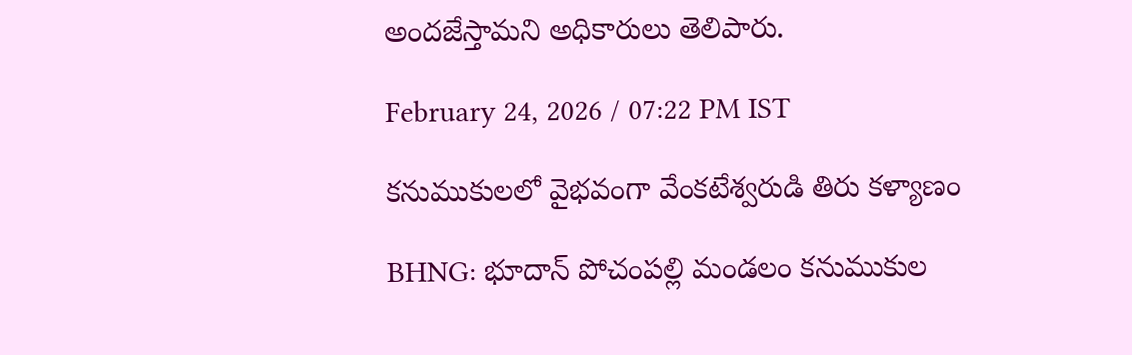అందజేస్తామని అధికారులు తెలిపారు.

February 24, 2026 / 07:22 PM IST

కనుముకులలో వైభవంగా వేంక‌టేశ్వ‌రుడి తిరు కళ్యాణం

BHNG: భూదాన్ పోచంపల్లి మండలం కనుముకుల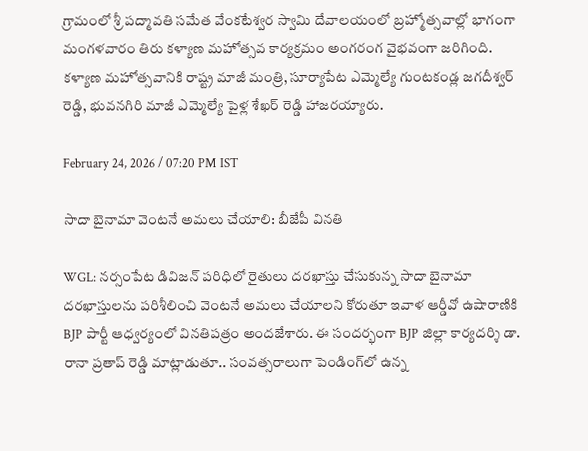గ్రామంలో శ్రీ పద్మావతి సమేత వేంకటేశ్వర స్వామి దేవాలయంలో బ్రహ్మోత్సవాల్లో భాగంగా మంగళవారం తిరు కళ్యాణ మహోత్సవ కార్యక్రమం అంగరంగ వైభవంగా జరిగింది. కళ్యాణ మహోత్సవానికి రాష్ట్ర మాజీ మంత్రి, సూర్యాపేట ఎమ్మెల్యే గుంటకండ్ల‌ జగదీశ్వర్ రెడ్డి, భువనగిరి మాజీ ఎమ్మెల్యే పైళ్ల‌ శేఖర్ రెడ్డి హాజరయ్యారు.

February 24, 2026 / 07:20 PM IST

సాదా బైనామా వెంటనే అమలు చేయాలి: బీజేపీ వినతి

WGL: నర్సంపేట డివిజన్ పరిధిలో రైతులు దరఖాస్తు చేసుకున్న సాదా బైనామా దరఖాస్తులను పరిశీలించి వెంటనే అమలు చేయాలని కోరుతూ ఇవాళ ఆర్డీవో ఉషారాణికి BJP పార్టీ ఆధ్వర్యంలో వినతిపత్రం అందజేశారు. ఈ సందర్భంగా BJP జిల్లా కార్యదర్శి డా. రానా ప్రతాప్ రెడ్డి మాట్లాడుతూ.. సంవత్సరాలుగా పెండింగ్‌లో ఉన్న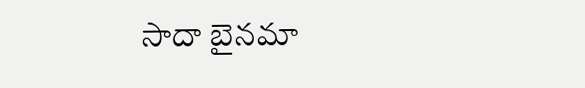సాదా బైనమా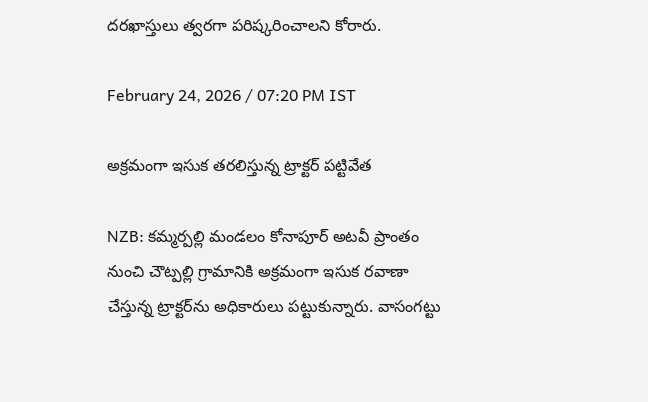దరఖాస్తులు త్వరగా పరిష్కరించాలని కోరారు.

February 24, 2026 / 07:20 PM IST

అక్రమంగా ఇసుక తరలిస్తున్న ట్రాక్టర్ పట్టివేత

NZB: కమ్మర్పల్లి మండలం కోనాపూర్ అటవీ ప్రాంతం నుంచి చౌట్పల్లి గ్రామానికి అక్రమంగా ఇసుక రవాణా చేస్తున్న ట్రాక్టర్‌ను అధికారులు పట్టుకున్నారు. వాసంగట్టు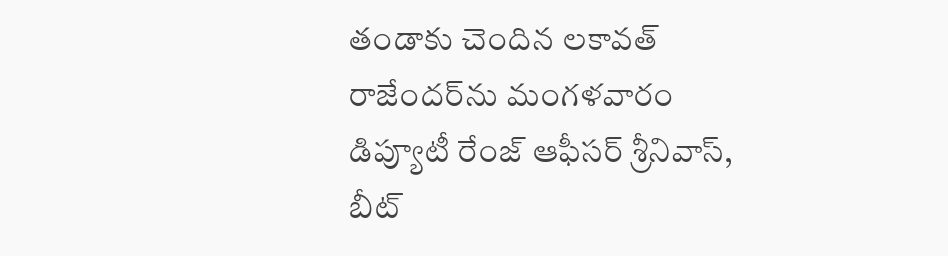తండాకు చెందిన లకావత్ రాజేందర్‌ను మంగళవారం డిప్యూటీ రేంజ్ ఆఫీసర్ శ్రీనివాస్, బీట్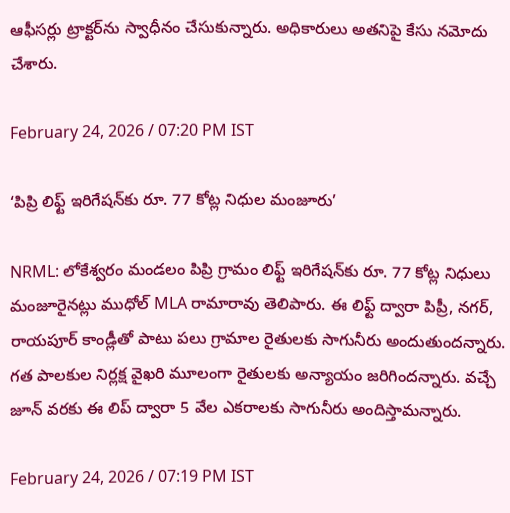ఆఫీసర్లు ట్రాక్టర్‌ను స్వాధీనం చేసుకున్నారు. అధికారులు అతనిపై కేసు నమోదు చేశారు.

February 24, 2026 / 07:20 PM IST

‘పిప్రి లిఫ్ట్ ఇరిగేషన్‌కు రూ. 77 కోట్ల నిధుల మంజూరు’

NRML: లోకేశ్వరం మండలం పిప్రి గ్రామం లిఫ్ట్ ఇరిగేషన్‌కు రూ. 77 కోట్ల నిధులు మంజూరైనట్లు ముధోల్ MLA రామారావు తెలిపారు. ఈ లిఫ్ట్ ద్వారా పిప్రీ, నగర్, రాయపూర్ కాండ్లీతో పాటు పలు గ్రామాల రైతులకు సాగునీరు అందుతుందన్నారు. గత పాలకుల నిర్లక్ష వైఖరి మూలంగా రైతులకు అన్యాయం జరిగిందన్నారు. వచ్చే జూన్ వరకు ఈ లిప్ ద్వారా 5 వేల ఎకరాలకు సాగునీరు అందిస్తామన్నారు.

February 24, 2026 / 07:19 PM IST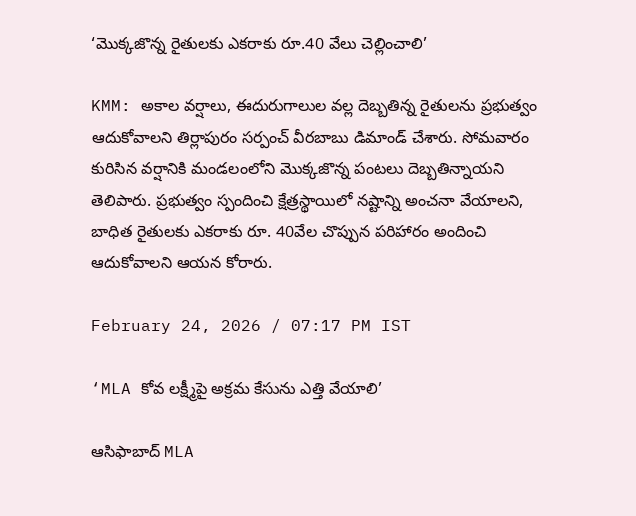‘మొక్కజొన్న రైతులకు ఎకరాకు రూ.40 వేలు చెల్లించాలి’

KMM: అకాల వర్షాలు, ఈదురుగాలుల వల్ల దెబ్బతిన్న రైతులను ప్రభుత్వం ఆదుకోవాలని తిర్లాపురం సర్పంచ్ వీరబాబు డిమాండ్ చేశారు. సోమవారం కురిసిన వర్షానికి మండలంలోని మొక్కజొన్న పంటలు దెబ్బతిన్నాయని తెలిపారు. ప్రభుత్వం స్పందించి క్షేత్రస్థాయిలో నష్టాన్ని అంచనా వేయాలని, బాధిత రైతులకు ఎకరాకు రూ. 40వేల చొప్పున పరిహారం అందించి ఆదుకోవాలని ఆయన కోరారు.

February 24, 2026 / 07:17 PM IST

‘MLA కోవ లక్ష్మీపై అక్రమ కేసును ఎత్తి వేయాలి’

ఆసిఫాబాద్ MLA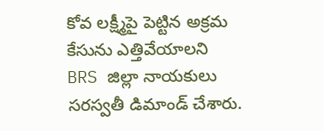కోవ లక్ష్మీపై పెట్టిన అక్రమ కేసును ఎత్తివేయాలని BRS జిల్లా నాయకులు సరస్వతీ డిమాండ్ చేశారు.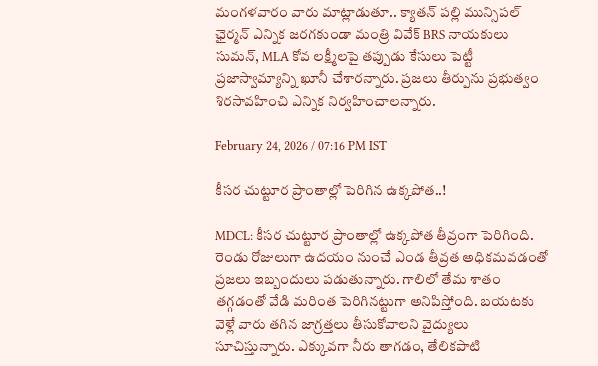మంగళవారం వారు మాట్లాడుతూ.. క్యాతన్ పల్లి మున్సిపల్ ఛైర్మన్ ఎన్నిక జరగకుండా మంత్రి వివేక్ BRS నాయకులు సుమన్, MLA కోవ లక్ష్మీలపై తప్పుడు కేసులు పెట్టీ ప్రజాస్వామ్యాన్ని ఖూనీ చేశారన్నారు. ప్రజలు తీర్పును ప్రభుత్వం శిరసావహించి ఎన్నిక నిర్వహించాలన్నారు.

February 24, 2026 / 07:16 PM IST

కీసర చుట్టూర ప్రాంతాల్లో పెరిగిన ఉక్కపోత..!

MDCL: కీసర చుట్టూర ప్రాంతాల్లో ఉక్కపోత తీవ్రంగా పెరిగింది. రెండు రోజులుగా ఉదయం నుంచే ఎండ తీవ్రత అధికమవడంతో ప్రజలు ఇబ్బందులు పడుతున్నారు. గాలిలో తేమ శాతం తగ్గడంతో వేడి మరింత పెరిగినట్టుగా అనిపిస్తోంది. బయటకు వెళ్లే వారు తగిన జాగ్రత్తలు తీసుకోవాలని వైద్యులు సూచిస్తున్నారు. ఎక్కువగా నీరు తాగడం, తేలికపాటి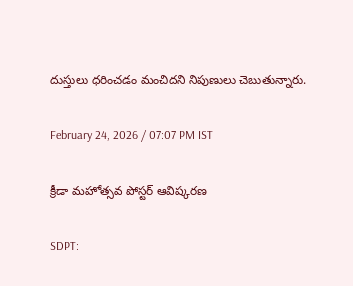దుస్తులు ధరించడం మంచిదని నిపుణులు చెబుతున్నారు.

February 24, 2026 / 07:07 PM IST

క్రీడా మహోత్సవ పోస్టర్ ఆవిష్కరణ

SDPT: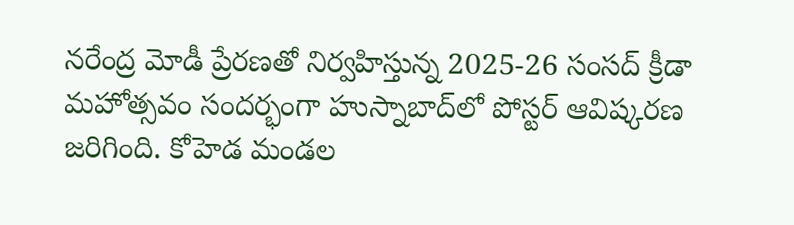నరేంద్ర మోడీ ప్రేరణతో నిర్వహిస్తున్న 2025-26 సంసద్ క్రీడా మహోత్సవం సందర్భంగా హుస్నాబాద్‌లో పోస్టర్ ఆవిష్కరణ జరిగింది. కోహెడ మండల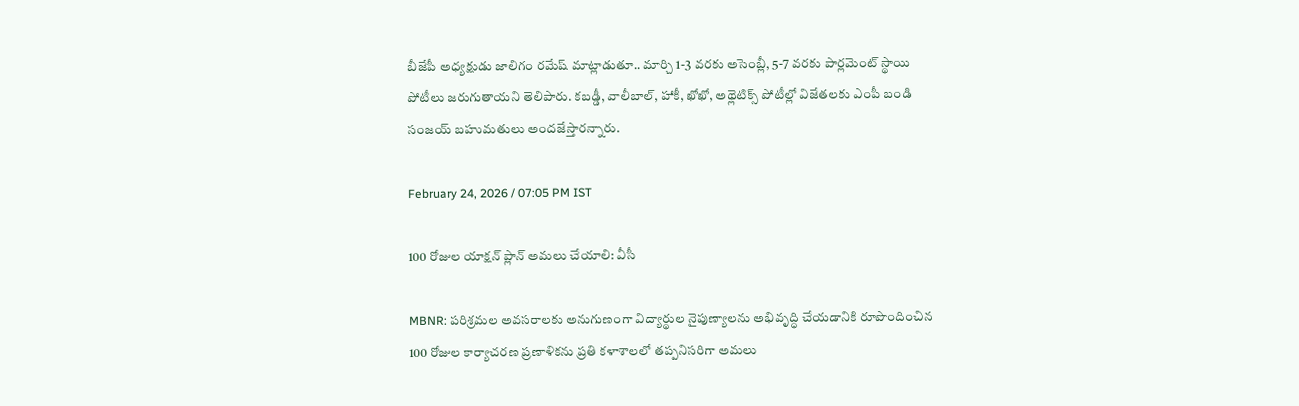బీజేపీ అధ్యక్షుడు జాలిగం రమేష్ మాట్లాడుతూ.. మార్చి 1-3 వరకు అసెంబ్లీ, 5-7 వరకు పార్లమెంట్ స్థాయి పోటీలు జరుగుతాయని తెలిపారు. కబడ్డీ, వాలీబాల్, హాకీ, ఖోఖో, అథ్లెటిక్స్ పోటీల్లో విజేతలకు ఎంపీ బండి సంజయ్ బహుమతులు అందజేస్తారన్నారు.

February 24, 2026 / 07:05 PM IST

100 రోజుల యాక్షన్ ప్లాన్ అమలు చేయాలి: వీసీ

MBNR: పరిశ్రమల అవసరాలకు అనుగుణంగా విద్యార్థుల నైపుణ్యాలను అభివృద్ధి చేయడానికి రూపొందించిన 100 రోజుల కార్యాచరణ ప్రణాళికను ప్రతి కళాశాలలో తప్పనిసరిగా అమలు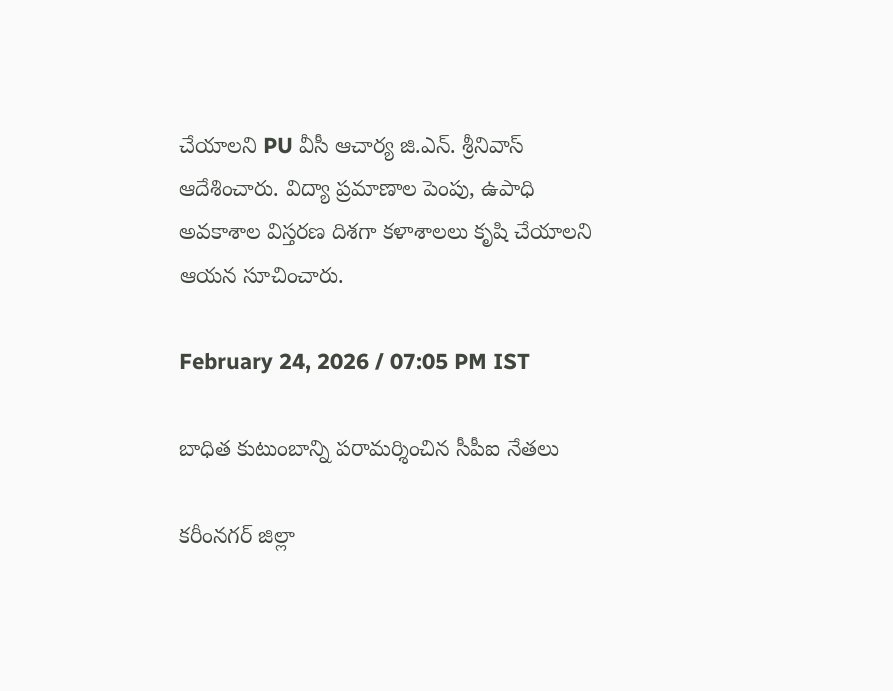చేయాలని PU వీసీ ఆచార్య జి.ఎన్. శ్రీనివాస్ ఆదేశించారు. విద్యా ప్రమాణాల పెంపు, ఉపాధి అవకాశాల విస్తరణ దిశగా కళాశాలలు కృషి చేయాలని ఆయన సూచించారు.

February 24, 2026 / 07:05 PM IST

బాధిత కుటుంబాన్ని పరామర్శించిన సీపీఐ నేతలు

కరీంనగర్ జిల్లా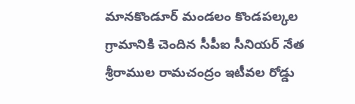మానకొండూర్ మండలం కొండపల్కల గ్రామానికి చెందిన సీపీఐ సీనియర్ నేత శ్రీరాముల రామచంద్రం ఇటీవల రోడ్డు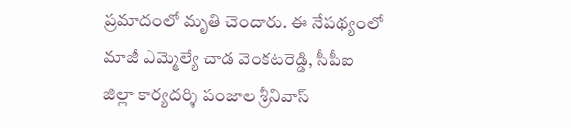ప్రమాదంలో మృతి చెందారు. ఈ నేపథ్యంలో మాజీ ఎమ్మెల్యే చాడ వెంకటరెడ్డి, సీపీఐ జిల్లా కార్యదర్శి పంజాల శ్రీనివాస్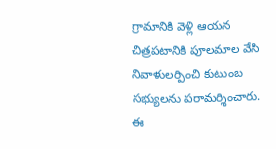గ్రామానికి వెళ్లి ఆయన చిత్రపటానికి పూలమాల వేసి నివాళులర్పించి కుటుంబ సభ్యులను పరామర్శించారు. ఈ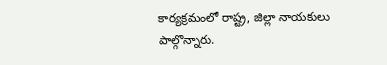కార్యక్రమంలో రాష్ట్ర, జిల్లా నాయకులు పాల్గొన్నారు.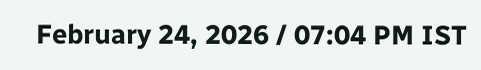February 24, 2026 / 07:04 PM IST